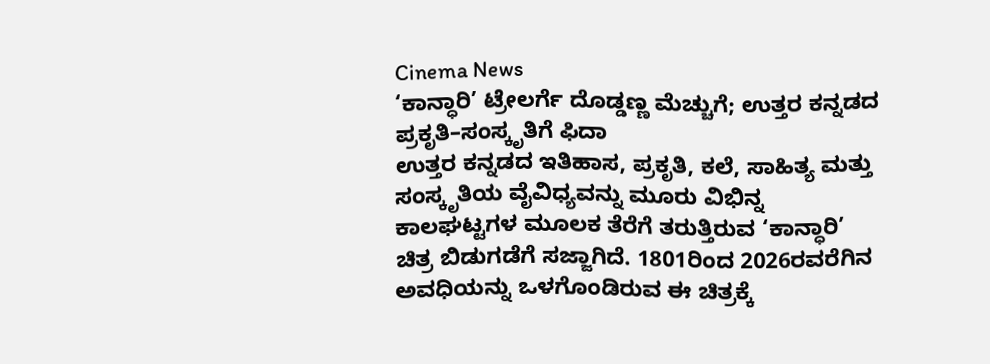Cinema News
‘ಕಾನ್ಧಾರಿ’ ಟ್ರೇಲರ್ಗೆ ದೊಡ್ಡಣ್ಣ ಮೆಚ್ಚುಗೆ; ಉತ್ತರ ಕನ್ನಡದ ಪ್ರಕೃತಿ–ಸಂಸ್ಕೃತಿಗೆ ಫಿದಾ
ಉತ್ತರ ಕನ್ನಡದ ಇತಿಹಾಸ, ಪ್ರಕೃತಿ, ಕಲೆ, ಸಾಹಿತ್ಯ ಮತ್ತು ಸಂಸ್ಕೃತಿಯ ವೈವಿಧ್ಯವನ್ನು ಮೂರು ವಿಭಿನ್ನ ಕಾಲಘಟ್ಟಗಳ ಮೂಲಕ ತೆರೆಗೆ ತರುತ್ತಿರುವ ‘ಕಾನ್ಧಾರಿ’ ಚಿತ್ರ ಬಿಡುಗಡೆಗೆ ಸಜ್ಜಾಗಿದೆ. 1801ರಿಂದ 2026ರವರೆಗಿನ ಅವಧಿಯನ್ನು ಒಳಗೊಂಡಿರುವ ಈ ಚಿತ್ರಕ್ಕೆ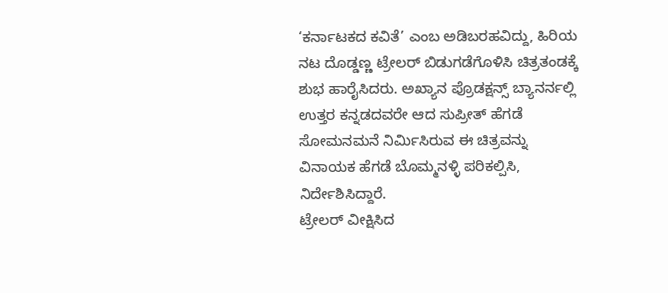‘ಕರ್ನಾಟಕದ ಕವಿತೆ’ ಎಂಬ ಅಡಿಬರಹವಿದ್ದು, ಹಿರಿಯ ನಟ ದೊಡ್ಡಣ್ಣ ಟ್ರೇಲರ್ ಬಿಡುಗಡೆಗೊಳಿಸಿ ಚಿತ್ರತಂಡಕ್ಕೆ ಶುಭ ಹಾರೈಸಿದರು. ಅಖ್ಯಾನ ಪ್ರೊಡಕ್ಷನ್ಸ್ ಬ್ಯಾನರ್ನಲ್ಲಿ ಉತ್ತರ ಕನ್ನಡದವರೇ ಆದ ಸುಪ್ರೀತ್ ಹೆಗಡೆ ಸೋಮನಮನೆ ನಿರ್ಮಿಸಿರುವ ಈ ಚಿತ್ರವನ್ನು ವಿನಾಯಕ ಹೆಗಡೆ ಬೊಮ್ಮನಳ್ಳಿ ಪರಿಕಲ್ಪಿಸಿ, ನಿರ್ದೇಶಿಸಿದ್ದಾರೆ.
ಟ್ರೇಲರ್ ವೀಕ್ಷಿಸಿದ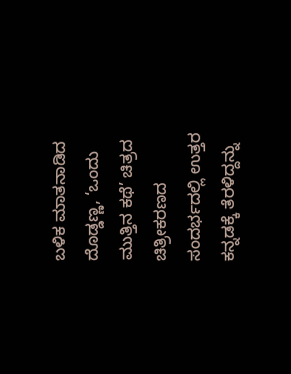ಬಳಿಕ ಮಾತನಾಡಿದ ದೊಡ್ಡಣ್ಣ, ‘ಒಂದು ಮುತ್ತಿನ ಕಥೆ’ ಚಿತ್ರದ ಚಿತ್ರೀಕರಣದ ಸಂದರ್ಭದಲ್ಲಿ ಉತ್ತರ ಕನ್ನಡಕ್ಕೆ ತೆರಳಿದ್ದನ್ನು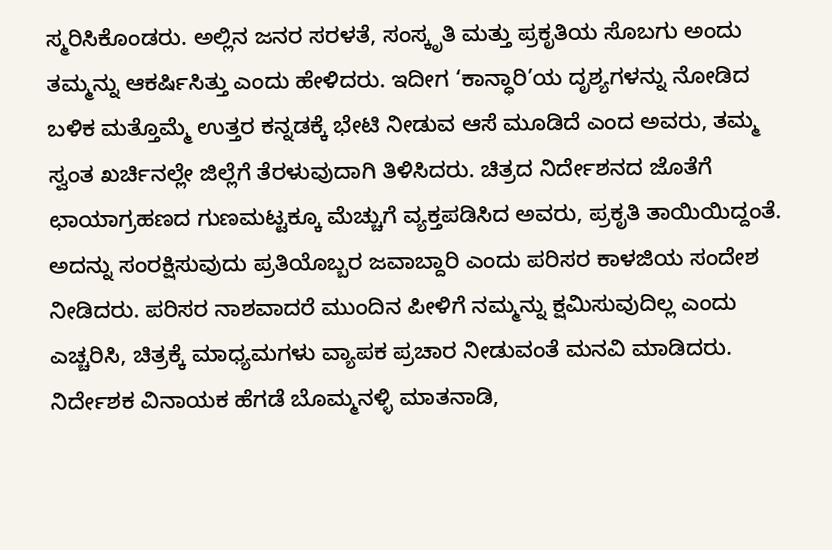ಸ್ಮರಿಸಿಕೊಂಡರು. ಅಲ್ಲಿನ ಜನರ ಸರಳತೆ, ಸಂಸ್ಕೃತಿ ಮತ್ತು ಪ್ರಕೃತಿಯ ಸೊಬಗು ಅಂದು ತಮ್ಮನ್ನು ಆಕರ್ಷಿಸಿತ್ತು ಎಂದು ಹೇಳಿದರು. ಇದೀಗ ‘ಕಾನ್ಧಾರಿ’ಯ ದೃಶ್ಯಗಳನ್ನು ನೋಡಿದ ಬಳಿಕ ಮತ್ತೊಮ್ಮೆ ಉತ್ತರ ಕನ್ನಡಕ್ಕೆ ಭೇಟಿ ನೀಡುವ ಆಸೆ ಮೂಡಿದೆ ಎಂದ ಅವರು, ತಮ್ಮ ಸ್ವಂತ ಖರ್ಚಿನಲ್ಲೇ ಜಿಲ್ಲೆಗೆ ತೆರಳುವುದಾಗಿ ತಿಳಿಸಿದರು. ಚಿತ್ರದ ನಿರ್ದೇಶನದ ಜೊತೆಗೆ ಛಾಯಾಗ್ರಹಣದ ಗುಣಮಟ್ಟಕ್ಕೂ ಮೆಚ್ಚುಗೆ ವ್ಯಕ್ತಪಡಿಸಿದ ಅವರು, ಪ್ರಕೃತಿ ತಾಯಿಯಿದ್ದಂತೆ. ಅದನ್ನು ಸಂರಕ್ಷಿಸುವುದು ಪ್ರತಿಯೊಬ್ಬರ ಜವಾಬ್ದಾರಿ ಎಂದು ಪರಿಸರ ಕಾಳಜಿಯ ಸಂದೇಶ ನೀಡಿದರು. ಪರಿಸರ ನಾಶವಾದರೆ ಮುಂದಿನ ಪೀಳಿಗೆ ನಮ್ಮನ್ನು ಕ್ಷಮಿಸುವುದಿಲ್ಲ ಎಂದು ಎಚ್ಚರಿಸಿ, ಚಿತ್ರಕ್ಕೆ ಮಾಧ್ಯಮಗಳು ವ್ಯಾಪಕ ಪ್ರಚಾರ ನೀಡುವಂತೆ ಮನವಿ ಮಾಡಿದರು.
ನಿರ್ದೇಶಕ ವಿನಾಯಕ ಹೆಗಡೆ ಬೊಮ್ಮನಳ್ಳಿ ಮಾತನಾಡಿ,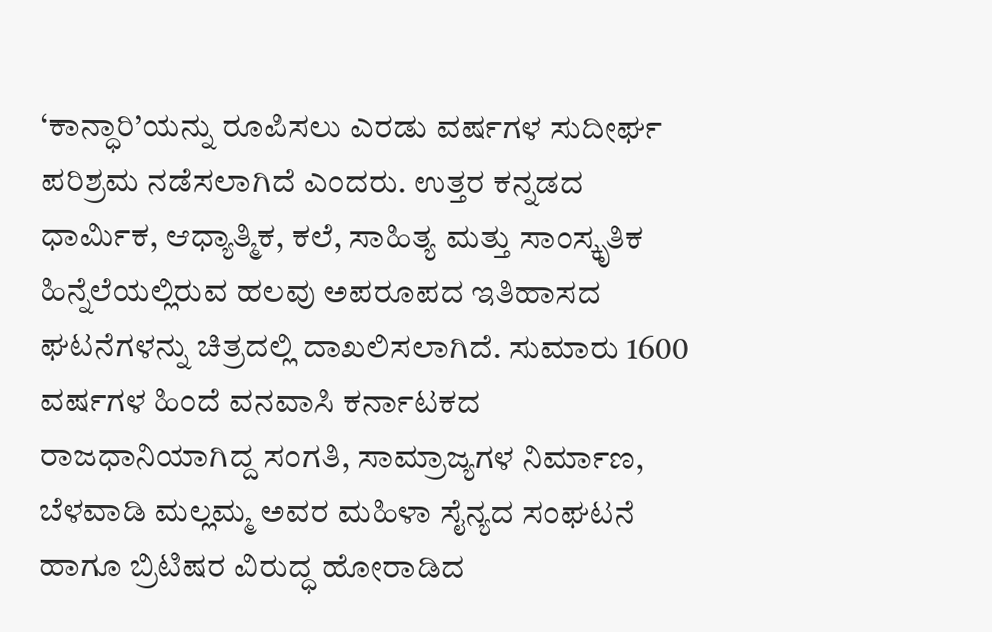‘ಕಾನ್ಧಾರಿ’ಯನ್ನು ರೂಪಿಸಲು ಎರಡು ವರ್ಷಗಳ ಸುದೀರ್ಘ ಪರಿಶ್ರಮ ನಡೆಸಲಾಗಿದೆ ಎಂದರು. ಉತ್ತರ ಕನ್ನಡದ ಧಾರ್ಮಿಕ, ಆಧ್ಯಾತ್ಮಿಕ, ಕಲೆ, ಸಾಹಿತ್ಯ ಮತ್ತು ಸಾಂಸ್ಕೃತಿಕ ಹಿನ್ನೆಲೆಯಲ್ಲಿರುವ ಹಲವು ಅಪರೂಪದ ಇತಿಹಾಸದ ಘಟನೆಗಳನ್ನು ಚಿತ್ರದಲ್ಲಿ ದಾಖಲಿಸಲಾಗಿದೆ. ಸುಮಾರು 1600 ವರ್ಷಗಳ ಹಿಂದೆ ವನವಾಸಿ ಕರ್ನಾಟಕದ ರಾಜಧಾನಿಯಾಗಿದ್ದ ಸಂಗತಿ, ಸಾಮ್ರಾಜ್ಯಗಳ ನಿರ್ಮಾಣ, ಬೆಳವಾಡಿ ಮಲ್ಲಮ್ಮ ಅವರ ಮಹಿಳಾ ಸೈನ್ಯದ ಸಂಘಟನೆ ಹಾಗೂ ಬ್ರಿಟಿಷರ ವಿರುದ್ಧ ಹೋರಾಡಿದ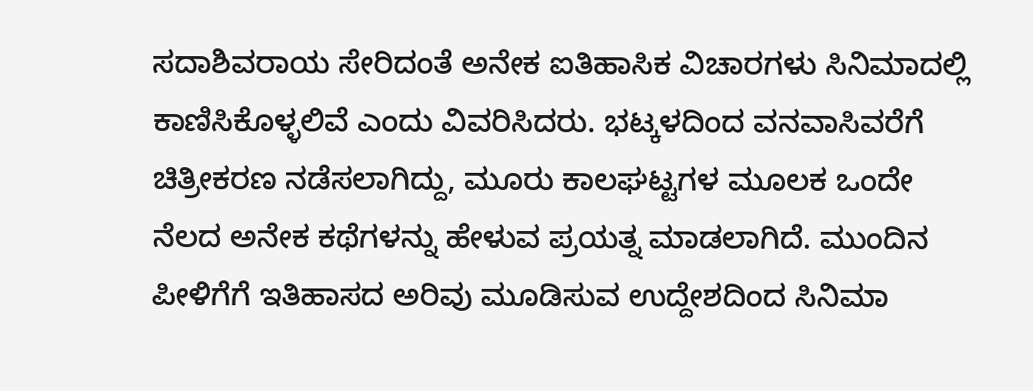ಸದಾಶಿವರಾಯ ಸೇರಿದಂತೆ ಅನೇಕ ಐತಿಹಾಸಿಕ ವಿಚಾರಗಳು ಸಿನಿಮಾದಲ್ಲಿ ಕಾಣಿಸಿಕೊಳ್ಳಲಿವೆ ಎಂದು ವಿವರಿಸಿದರು. ಭಟ್ಕಳದಿಂದ ವನವಾಸಿವರೆಗೆ ಚಿತ್ರೀಕರಣ ನಡೆಸಲಾಗಿದ್ದು, ಮೂರು ಕಾಲಘಟ್ಟಗಳ ಮೂಲಕ ಒಂದೇ ನೆಲದ ಅನೇಕ ಕಥೆಗಳನ್ನು ಹೇಳುವ ಪ್ರಯತ್ನ ಮಾಡಲಾಗಿದೆ. ಮುಂದಿನ ಪೀಳಿಗೆಗೆ ಇತಿಹಾಸದ ಅರಿವು ಮೂಡಿಸುವ ಉದ್ದೇಶದಿಂದ ಸಿನಿಮಾ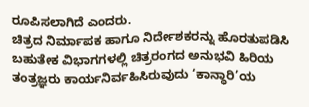ರೂಪಿಸಲಾಗಿದೆ ಎಂದರು.
ಚಿತ್ರದ ನಿರ್ಮಾಪಕ ಹಾಗೂ ನಿರ್ದೇಶಕರನ್ನು ಹೊರತುಪಡಿಸಿ ಬಹುತೇಕ ವಿಭಾಗಗಳಲ್ಲಿ ಚಿತ್ರರಂಗದ ಅನುಭವಿ ಹಿರಿಯ ತಂತ್ರಜ್ಞರು ಕಾರ್ಯನಿರ್ವಹಿಸಿರುವುದು ‘ಕಾನ್ಧಾರಿ’ಯ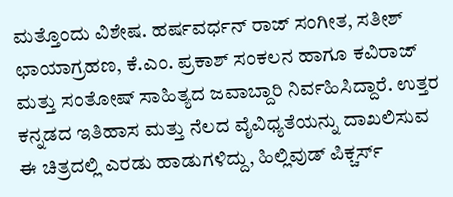ಮತ್ತೊಂದು ವಿಶೇಷ. ಹರ್ಷವರ್ಧನ್ ರಾಜ್ ಸಂಗೀತ, ಸತೀಶ್ ಛಾಯಾಗ್ರಹಣ, ಕೆ.ಎಂ. ಪ್ರಕಾಶ್ ಸಂಕಲನ ಹಾಗೂ ಕವಿರಾಜ್ ಮತ್ತು ಸಂತೋಷ್ ಸಾಹಿತ್ಯದ ಜವಾಬ್ದಾರಿ ನಿರ್ವಹಿಸಿದ್ದಾರೆ. ಉತ್ತರ ಕನ್ನಡದ ಇತಿಹಾಸ ಮತ್ತು ನೆಲದ ವೈವಿಧ್ಯತೆಯನ್ನು ದಾಖಲಿಸುವ ಈ ಚಿತ್ರದಲ್ಲಿ ಎರಡು ಹಾಡುಗಳಿದ್ದು, ಹಿಲ್ಲಿವುಡ್ ಪಿಕ್ಚರ್ಸ್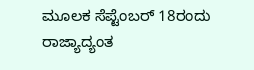ಮೂಲಕ ಸೆಪ್ಟೆಂಬರ್ 18ರಂದು ರಾಜ್ಯಾದ್ಯಂತ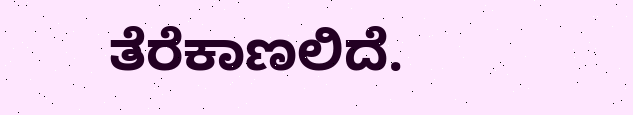ತೆರೆಕಾಣಲಿದೆ.